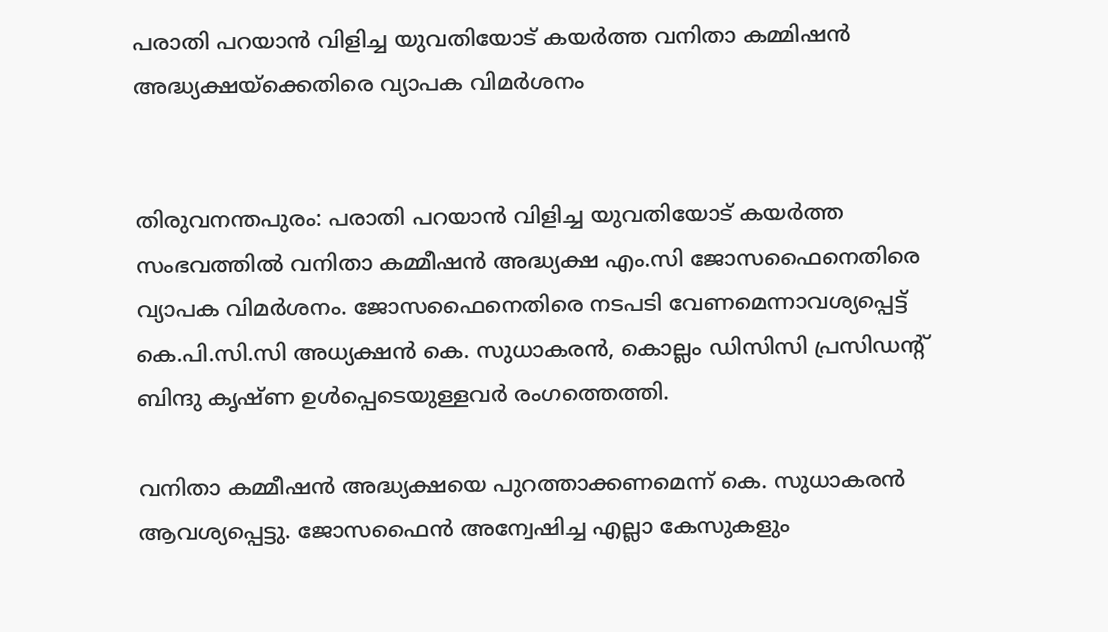പരാതി പറയാൻ വിളിച്ച യുവതിയോട് കയർ‍ത്ത വനിതാ കമ്മിഷൻ അദ്ധ്യക്ഷയ്‌ക്കെതിരെ വ്യാപക വിമർ‍ശനം


തിരുവനന്തപുരം: പരാതി പറയാൻ‍ വിളിച്ച യുവതിയോട് കയർ‍ത്ത സംഭവത്തിൽ‍ വനിതാ കമ്മീഷൻ അദ്ധ്യക്ഷ എം.സി ജോസഫൈനെതിരെ വ്യാപക വിമർ‍ശനം. ജോസഫൈനെതിരെ നടപടി വേണമെന്നാവശ്യപ്പെട്ട് കെ.പി.സി.സി അധ്യക്ഷൻ കെ. സുധാകരൻ, കൊല്ലം ഡിസിസി പ്രസിഡന്റ് ബിന്ദു കൃഷ്ണ ഉൾ‍പ്പെടെയുള്ളവർ‍ രംഗത്തെത്തി.

വനിതാ കമ്മീഷൻ അദ്ധ്യക്ഷയെ പുറത്താക്കണമെന്ന് കെ. സുധാകരന്‍ ആവശ്യപ്പെട്ടു. ജോസഫൈൻ അന്വേഷിച്ച എല്ലാ കേസുകളും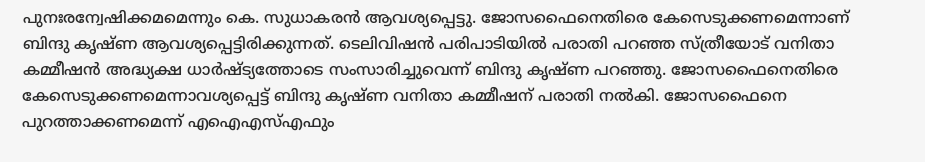പുനഃരന്വേഷിക്കമമെന്നും കെ. സുധാകരൻ ആവശ്യപ്പെട്ടു. ജോസഫൈനെതിരെ കേസെടുക്കണമെന്നാണ് ബിന്ദു കൃഷ്ണ ആവശ്യപ്പെട്ടിരിക്കുന്നത്. ടെലിവിഷൻ പരിപാടിയിൽ‍ പരാതി പറഞ്ഞ സ്ത്രീയോട് വനിതാ കമ്മീഷൻ അദ്ധ്യക്ഷ ധാർ‍ഷ്ട്യത്തോടെ സംസാരിച്ചുവെന്ന് ബിന്ദു കൃഷ്ണ പറഞ്ഞു. ജോസഫൈനെതിരെ കേസെടുക്കണമെന്നാവശ്യപ്പെട്ട് ബിന്ദു കൃഷ്ണ വനിതാ കമ്മീഷന് പരാതി നൽ‍കി. ജോസഫൈനെ പുറത്താക്കണമെന്ന് എഐഎസ്എഫും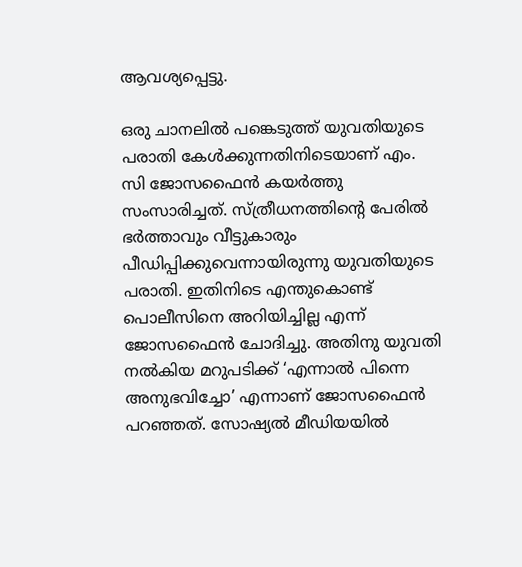ആവശ്യപ്പെട്ടു.

ഒരു ചാനലിൽ‍ പങ്കെടുത്ത് യുവതിയുടെ പരാതി കേൾ‍ക്കുന്നതിനിടെയാണ് എം. സി ജോസഫൈന്‍ കയർ‍ത്തു സംസാരിച്ചത്. സ്ത്രീധനത്തിന്റെ പേരിൽ‍ ഭർ‍ത്താവും വീട്ടുകാരും പീഡിപ്പിക്കുവെന്നായിരുന്നു യുവതിയുടെ പരാതി. ഇതിനിടെ എന്തുകൊണ്ട് പൊലീസിനെ അറിയിച്ചില്ല എന്ന് ജോസഫൈൻ ചോദിച്ചു. അതിനു യുവതി നൽ‍കിയ മറുപടിക്ക് ‘എന്നാൽ‍ പിന്നെ അനുഭവിച്ചോ’ എന്നാണ് ജോസഫൈൻ പറഞ്ഞത്. സോഷ്യൽ‍ മീഡിയയിൽ‍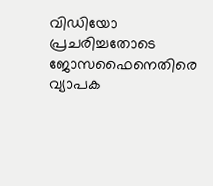വിഡിയോ പ്രചരിച്ചതോടെ ജോസഫൈനെതിരെ വ്യാപക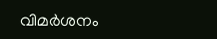വിമർ‍ശനം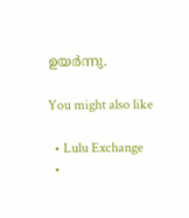ഉയർ‍ന്നു.

You might also like

  • Lulu Exchange
  •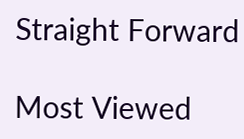Straight Forward

Most Viewed